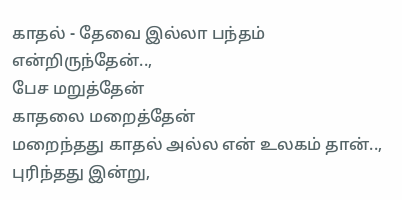காதல் - தேவை இல்லா பந்தம்
என்றிருந்தேன்..,
பேச மறுத்தேன்
காதலை மறைத்தேன்
மறைந்தது காதல் அல்ல என் உலகம் தான்..,
புரிந்தது இன்று,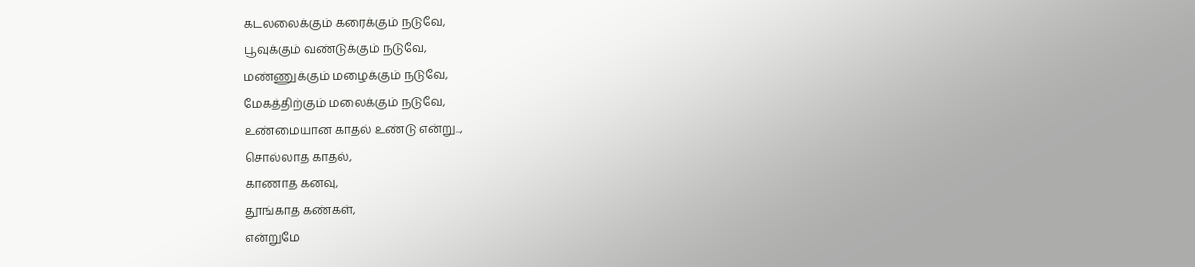கடலலைக்கும் கரைக்கும் நடுவே,
பூவுக்கும் வண்டுக்கும் நடுவே,
மண்ணுக்கும் மழைக்கும் நடுவே,
மேகத்திற்கும் மலைக்கும் நடுவே,
உண்மையான காதல் உண்டு என்று..,
சொல்லாத காதல்,
காணாத கனவு,
தூங்காத கண்கள்,
என்றுமே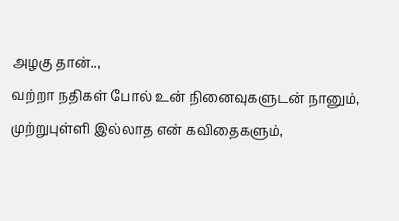அழகு தான்..,
வற்றா நதிகள் போல் உன் நினைவுகளுடன் நானும்,
முற்றுபுள்ளி இல்லாத என் கவிதைகளும்,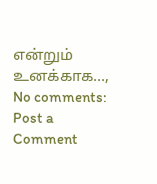என்றும் உனக்காக...,
No comments:
Post a Comment